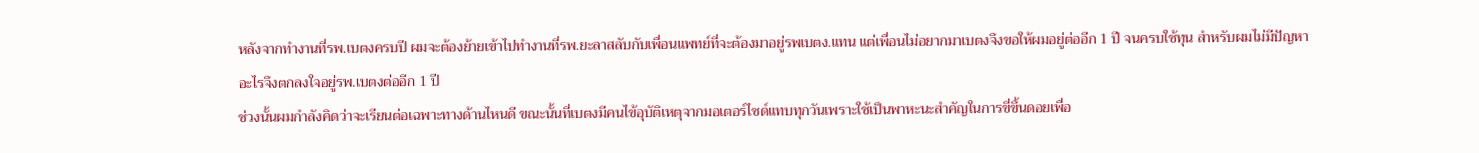หลังจากทำงานที่รพ.เบตงครบปี ผมจะต้องย้ายเข้าไปทำงานที่รพ.ยะลาสลับกับเพื่อนแพทย์ที่จะต้องมาอยู่รพเบตง.แทน แต่เพื่อนไม่อยากมาเบตงจึงขอให้ผมอยู่ต่ออีก 1 ปี จนครบใช้ทุน สำหรับผมไม่มีปัญหาอะไรจึงตกลงใจอยู่รพ.เบตงต่ออีก 1 ปี
ช่วงนั้นผมกำลังคิดว่าจะเรียนต่อเฉพาะทางด้านไหนดี ขณะนั้นที่เบตงมีคนไข้อุบัติเหตุจากมอเตอร์ไซด์แทบทุกวันเพราะใช้เป็นพาหะนะสำคัญในการขี่ขึ้นดอยเพื่อ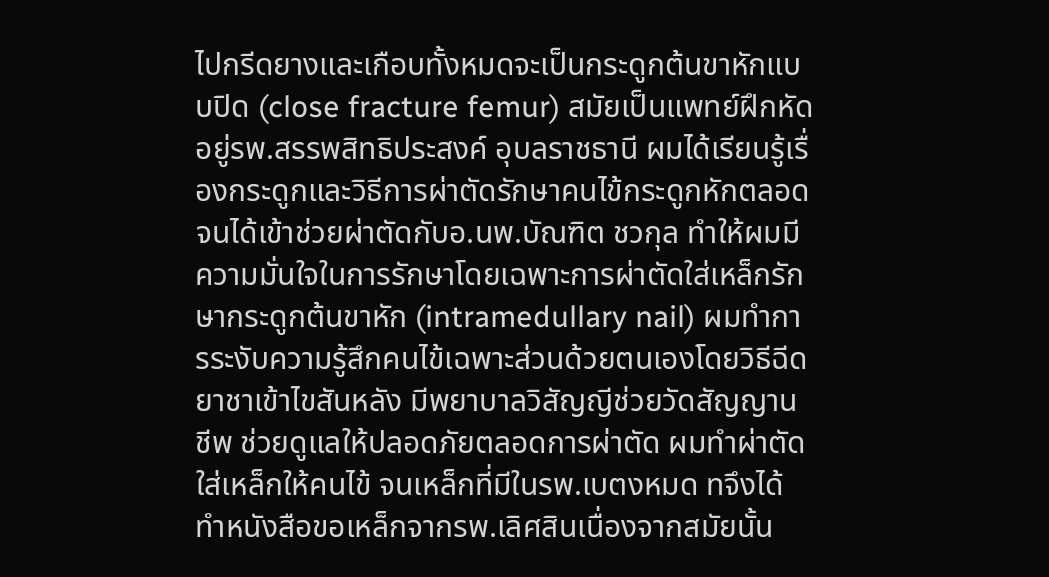ไปกรีดยางและเกือบทั้งหมดจะเป็นกระดูกต้นขาหักแบบปิด (close fracture femur) สมัยเป็นแพทย์ฝึกหัดอยู่รพ.สรรพสิทธิประสงค์ อุบลราชธานี ผมได้เรียนรู้เรื่องกระดูกและวิธีการผ่าตัดรักษาคนไข้กระดูกหักตลอดจนได้เข้าช่วยผ่าตัดกับอ.นพ.บัณฑิต ชวกุล ทำให้ผมมีความมั่นใจในการรักษาโดยเฉพาะการผ่าตัดใส่เหล็กรักษากระดูกต้นขาหัก (intramedullary nail) ผมทำการระงับความรู้สึกคนไข้เฉพาะส่วนด้วยตนเองโดยวิธีฉีดยาชาเข้าไขสันหลัง มีพยาบาลวิสัญญีช่วยวัดสัญญานชีพ ช่วยดูแลให้ปลอดภัยตลอดการผ่าตัด ผมทำผ่าตัดใส่เหล็กให้คนไข้ จนเหล็กที่มีในรพ.เบตงหมด ทจึงได้ทำหนังสือขอเหล็กจากรพ.เลิศสินเนื่องจากสมัยนั้น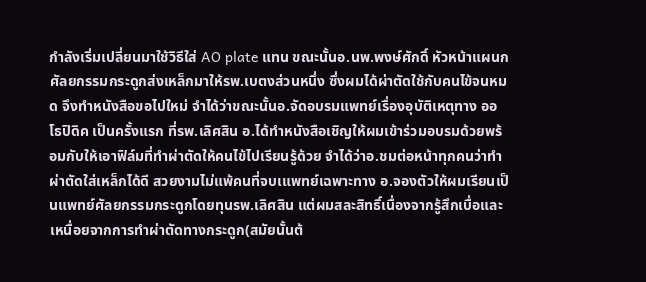กำลังเริ่มเปลี่ยนมาใช้วิธีใส่ AO plate แทน ขณะนั้นอ.นพ.พงษ์ศักดิ์ หัวหน้าแผนกศัลยกรรมกระดูกส่งเหล็กมาให้รพ.เบตงส่วนหนึ่ง ซึ่งผมได้ผ่าตัดใช้กับคนไข้จนหมด จึงทำหนังสือขอไปใหม่ จำได้ว่าขณะนั้นอ.จัดอบรมแพทย์เรื่องอุบัติเหตุทาง ออโธปิดิค เป็นครั้งแรก ที่รพ.เลิศสิน อ.ได้ทำหนังสือเชิญให้ผมเข้าร่วมอบรมด้วยพร้อมกับให้เอาฟิล์มที่ทำผ่าตัดให้คนไข้ไปเรียนรู้ด้วย จำได้ว่าอ.ชมต่อหน้าทุกคนว่าทำผ่าตัดใส่เหล็กได้ดี สวยงามไม่แพ้คนที่จบเแพทย์เฉพาะทาง อ.จองตัวให้ผมเรียนเป็นแพทย์ศัลยกรรมกระดูกโดยทุนรพ.เลิศสิน แต่ผมสละสิทธิ์เนื่องจากรู้สึกเบื่อและเหนื่อยจากการทำผ่าตัดทางกระดูก(สมัยนั้นต้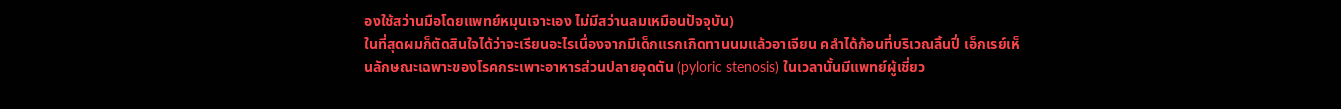องใช้สว่านมือโดยแพทย์หมุนเจาะเอง ไม่มีสว่านลมเหมือนปัจจุบัน)
ในที่สุดผมก็ตัดสินใจได้ว่าจะเรียนอะไรเนื่องจากมีเด็กแรกเกิดทานนมแล้วอาเจียน คลำได้ก้อนที่บริเวณลิ้นปี่ เอ็กเรย์เห็นลักษณะเฉพาะของโรคกระเพาะอาหารส่วนปลายอุดตัน (pyloric stenosis) ในเวลานั้นมีแพทย์ผู้เชี่ยว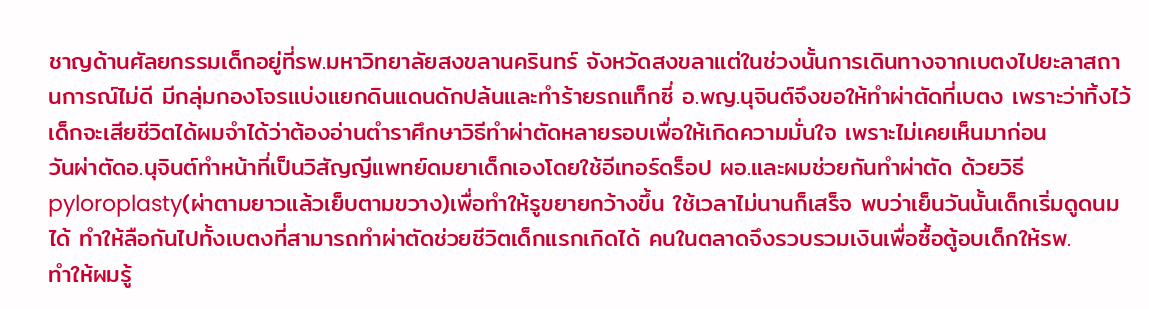ชาญด้านศัลยกรรมเด็กอยู่ที่รพ.มหาวิทยาลัยสงขลานครินทร์ จังหวัดสงขลาแต่ในช่วงนั้นการเดินทางจากเบตงไปยะลาสถานการณ์ไม่ดี มีกลุ่มกองโจรแบ่งแยกดินแดนดักปล้นและทำร้ายรถแท็กซี่ อ.พญ.นุจินต์จึงขอให้ทำผ่าตัดที่เบตง เพราะว่าทิ้งไว้เด็กจะเสียชีวิตได้ผมจำได้ว่าต้องอ่านตำราศึกษาวิธีทำผ่าตัดหลายรอบเพื่อให้เกิดความมั่นใจ เพราะไม่เคยเห็นมาก่อน
วันผ่าตัดอ.นุจินต์ทำหน้าที่เป็นวิสัญญีแพทย์ดมยาเด็กเองโดยใช้อีเทอร์ดร็อป ผอ.และผมช่วยกันทำผ่าตัด ด้วยวิธี pyloroplasty(ผ่าตามยาวแล้วเย็บตามขวาง)เพื่อทำให้รูขยายกว้างขึ้น ใช้เวลาไม่นานก็เสร็จ พบว่าเย็นวันนั้นเด็กเริ่มดูดนมได้ ทำให้ลือกันไปทั้งเบตงที่สามารถทำผ่าตัดช่วยชีวิตเด็กแรกเกิดได้ คนในตลาดจึงรวบรวมเงินเพื่อซื้อตู้อบเด็กให้รพ.
ทำให้ผมรู้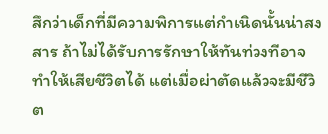สึกว่าเด็กที่มีความพิการแต่กำเนิดนั้นน่าสงสาร ถ้าไม่ได้รับการรักษาให้ทันท่วงทีอาจทำให้เสียชีวิตได้ แต่เมื่อผ่าตัดแล้วจะมีชีวิต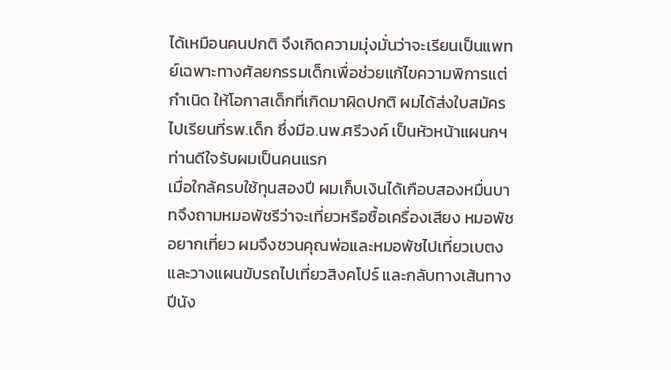ได้เหมือนคนปกติ จึงเกิดความมุ่งมั่นว่าจะเรียนเป็นแพทย์เฉพาะทางศัลยกรรมเด็กเพื่อช่วยแก้ไขความพิการแต่กำเนิด ให้โอกาสเด็กที่เกิดมาผิดปกติ ผมได้ส่งใบสมัครไปเรียนที่รพ.เด็ก ซึ่งมีอ.นพ.ศรีวงค์ เป็นหัวหน้าแผนกฯ ท่านดีใจรับผมเป็นคนแรก
เมื่อใกล้ครบใช้ทุนสองปี ผมเก็บเงินได้เกือบสองหมื่นบาทจึงถามหมอพัชรีว่าจะเที่ยวหรือซื้อเครื่องเสียง หมอพัชอยากเที่ยว ผมจึงชวนคุณพ่อและหมอพัชไปเที่ยวเบตงและวางแผนขับรถไปเที่ยวสิงคโปร์ และกลับทางเส้นทางปีนัง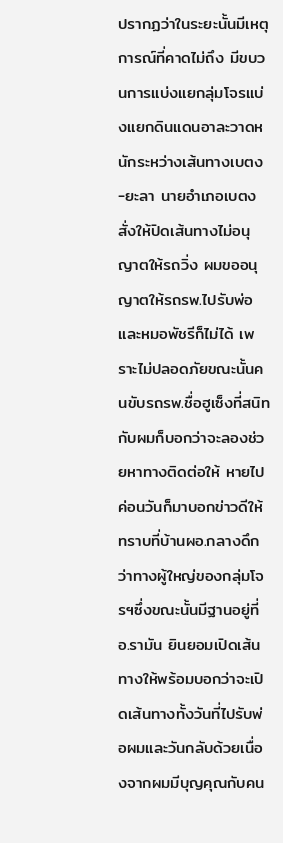ปรากฏว่าในระยะนั้นมีเหตุการณ์ที่คาดไม่ถึง มีขบวนการแบ่งแยกลุ่มโจรแบ่งแยกดินแดนอาละวาดหนักระหว่างเส้นทางเบตง-ยะลา นายอำเภอเบตง สั่งให้ปิดเส้นทางไม่อนุญาตให้รถวิ่ง ผมขออนุญาตให้รถรพ.ไปรับพ่อและหมอพัชรีก็ไม่ได้ เพราะไม่ปลอดภัยขณะนั้นคนขับรถรพ.ชื่อฮูเซ็งที่สนิทกับผมก็บอกว่าจะลองช่วยหาทางติดต่อให้ หายไปค่อนวันก็มาบอกข่าวดีให้ทราบที่บ้านผอ.กลางดึก ว่าทางผู้ใหญ่ของกลุ่มโจรฯซึ่งขณะนั้นมีฐานอยู่ที่อ.รามัน ยินยอมเปิดเส้นทางให้พร้อมบอกว่าจะเปิดเส้นทางทั้งวันที่ไปรับพ่อผมและวันกลับด้วยเนื่องจากผมมีบุญคุณกับคน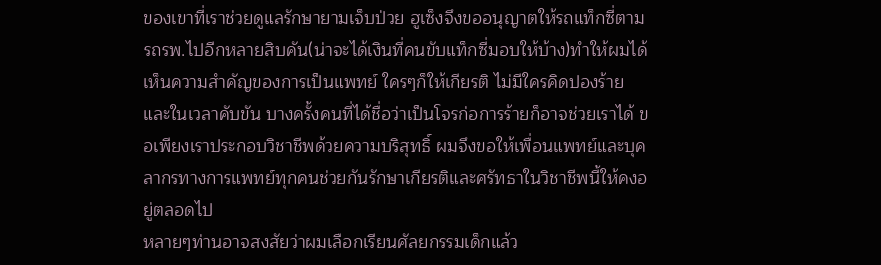ของเขาที่เราช่วยดูแลรักษายามเจ็บป่วย ฮูเซ็งจึงขออนุญาตให้รถแท็กซี่ตามรถรพ.ไปอีกหลายสิบคัน(น่าจะได้เงินที่คนขับแท็กซี่มอบให้บ้าง)ทำให้ผมได้เห็นความสำคัญของการเป็นแพทย์ ใครๆก็ให้เกียรติ ไม่มีใครคิดปองร้าย และในเวลาคับขัน บางครั้งคนที่ได้ชื่อว่าเป็นโจรก่อการร้ายก็อาจช่วยเราได้ ขอเพียงเราประกอบวิชาชีพด้วยความบริสุทธิ์ ผมจึงขอให้เพื่อนแพทย์และบุคลากรทางการแพทย์ทุกคนช่วยกันรักษาเกียรติและศรัทธาในวิชาชีพนี้ให้คงอยู่ตลอดไป
หลายๆท่านอาจสงสัยว่าผมเลือกเรียนศัลยกรรมเด็กแล้ว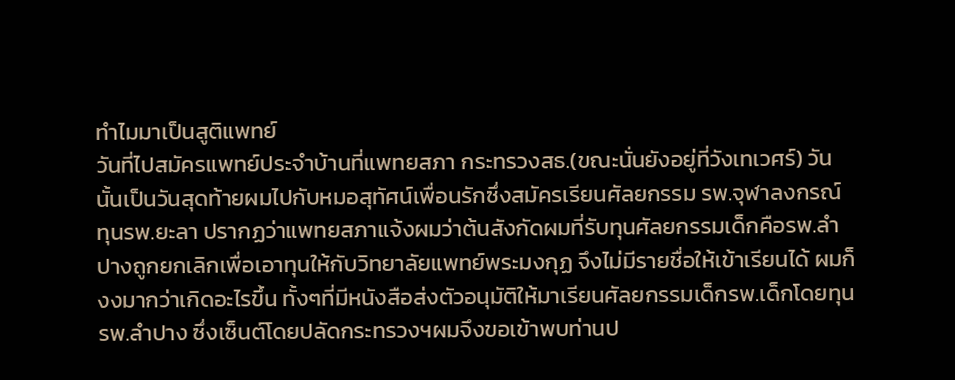ทำไมมาเป็นสูติแพทย์
วันที่ไปสมัครแพทย์ประจำบ้านที่แพทยสภา กระทรวงสธ.(ขณะนั่นยังอยู่ที่วังเทเวศร์) วันนั้นเป็นวันสุดท้ายผมไปกับหมอสุทัศน์เพื่อนรักซึ่งสมัครเรียนศัลยกรรม รพ.จุฬาลงกรณ์ ทุนรพ.ยะลา ปรากฏว่าแพทยสภาแจ้งผมว่าต้นสังกัดผมที่รับทุนศัลยกรรมเด็กคือรพ.ลำปางถูกยกเลิกเพื่อเอาทุนให้กับวิทยาลัยแพทย์พระมงกุฏ จึงไม่มีรายชื่อให้เข้าเรียนได้ ผมก็งงมากว่าเกิดอะไรขึ้น ทั้งๆที่มีหนังสือส่งตัวอนุมัติให้มาเรียนศัลยกรรมเด็กรพ.เด็กโดยทุนรพ.ลำปาง ซึ่งเซ็นต์โดยปลัดกระทรวงฯผมจึงขอเข้าพบท่านป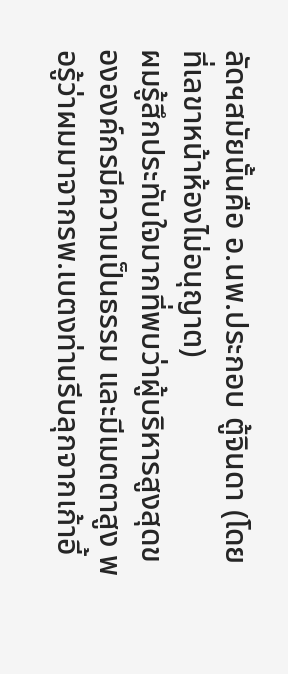ลัดฯสมัยนั้นคือ อ.นพ.ประกอบ ตู้จินดา (โดยที่เลขาหน้าห้องไม่อนุญาต)
ผมรู้สึกประทับใจมากที่พบว่าผู้บริหารสูงสุดขององค์กรมีความเป็นธรรม และมีเมตตาสูง พอรู้ว่าผมมาจากรพ.เบตงท่านรีบลุกจากเก้าอี้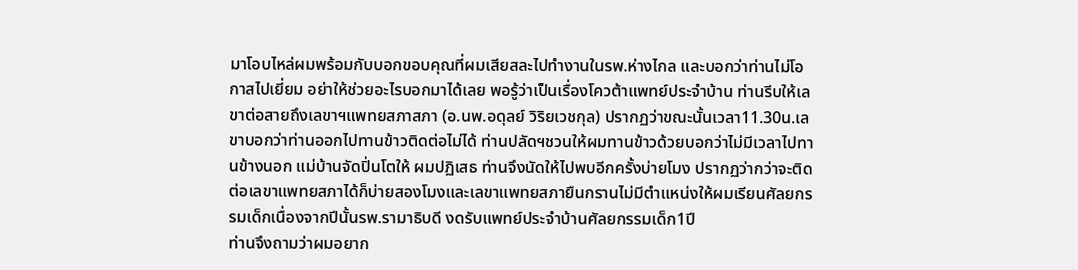มาโอบไหล่ผมพร้อมกับบอกขอบคุณที่ผมเสียสละไปทำงานในรพ.ห่างไกล และบอกว่าท่านไม่โอกาสไปเยี่ยม อย่าให้ช่วยอะไรบอกมาได้เลย พอรู้ว่าเป็นเรื่องโควต้าแพทย์ประจำบ้าน ท่านรีบให้เลขาต่อสายถึงเลขาฯแพทยสภาสภา (อ.นพ.อดุลย์ วิริยเวชกุล) ปรากฏว่าขณะนั้นเวลา11.30น.เลขาบอกว่าท่านออกไปทานข้าวติดต่อไม่ได้ ท่านปลัดฯชวนให้ผมทานข้าวด้วยบอกว่าไม่มีเวลาไปทานข้างนอก แม่บ้านจัดปิ่นโตให้ ผมปฏิเสธ ท่านจึงนัดให้ไปพบอีกครั้งบ่ายโมง ปรากฏว่ากว่าจะติดต่อเลขาแพทยสภาได้ก็บ่ายสองโมงและเลขาแพทยสภายืนกรานไม่มีตำแหน่งให้ผมเรียนศัลยกรรมเด็กเนื่องจากปีนั้นรพ.รามาธิบดี งดรับแพทย์ประจำบ้านศัลยกรรมเด็ก1ปี
ท่านจึงถามว่าผมอยาก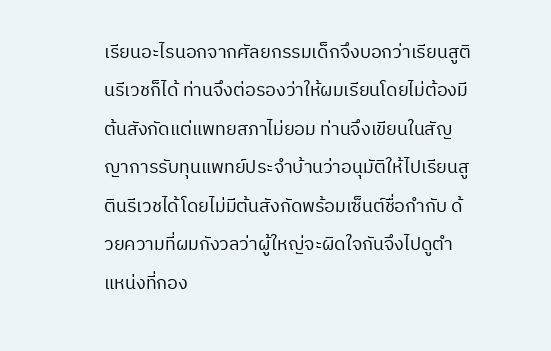เรียนอะไรนอกจากศัลยกรรมเด็กจึงบอกว่าเรียนสูตินรีเวชก็ได้ ท่านจึงต่อรองว่าให้ผมเรียนโดยไม่ต้องมีต้นสังกัดแต่แพทยสภาไม่ยอม ท่านจึงเขียนในสัญญาการรับทุนแพทย์ประจำบ้านว่าอนุมัติให้ไปเรียนสูตินรีเวชได้โดยไม่มีต้นสังกัดพร้อมเซ็นต์ชื่อกำกับ ด้วยความที่ผมกังวลว่าผู้ใหญ่จะผิดใจกันจึงไปดูตำแหน่งที่กอง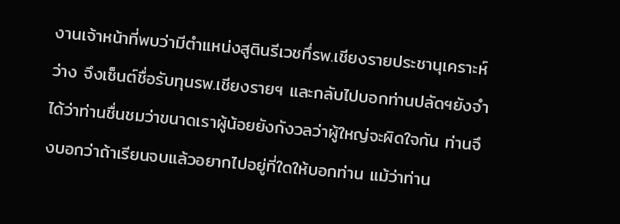งานเจ้าหน้าที่พบว่ามีตำแหน่งสูตินรีเวชทึ่รพ.เชียงรายประชานุเคราะห์ว่าง จึงเซ็นต์ชื่อรับทุนรพ.เชียงรายฯ และกลับไปบอกท่านปลัดฯยังจำได้ว่าท่านชื่นชมว่าขนาดเราผู้น้อยยังกังวลว่าผู้ใหญ่จะผิดใจกัน ท่านจึงบอกว่าถ้าเรียนจบแล้วอยากไปอยู่ที่ใดให้บอกท่าน แม้ว่าท่าน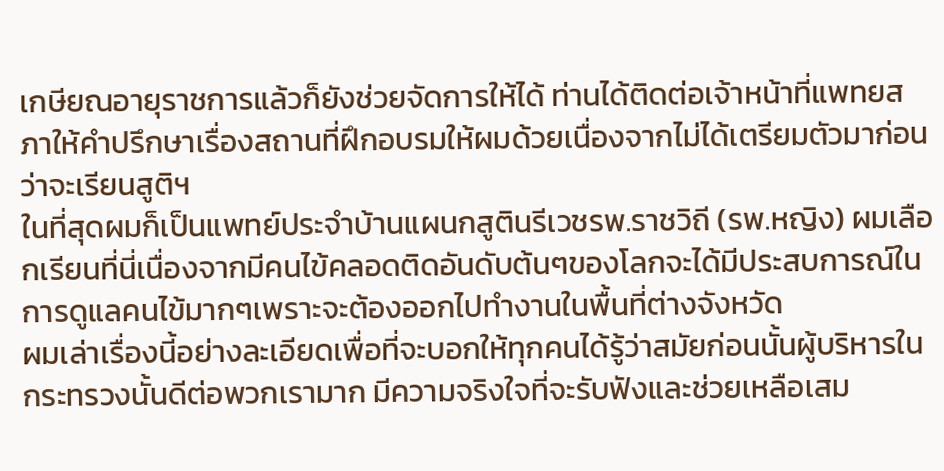เกษียณอายุราชการแล้วก็ยังช่วยจัดการให้ได้ ท่านได้ติดต่อเจ้าหน้าที่แพทยสภาให้คำปรึกษาเรื่องสถานที่ฝึกอบรมให้ผมด้วยเนื่องจากไม่ได้เตรียมตัวมาก่อนว่าจะเรียนสูติฯ
ในที่สุดผมก็เป็นแพทย์ประจำบ้านแผนกสูตินรีเวชรพ.ราชวิถี (รพ.หญิง) ผมเลือกเรียนที่นี่เนื่องจากมีคนไข้คลอดติดอันดับต้นๆของโลกจะได้มีประสบการณ์ในการดูแลคนไข้มากๆเพราะจะต้องออกไปทำงานในพื้นที่ต่างจังหวัด
ผมเล่าเรื่องนี้อย่างละเอียดเพื่อที่จะบอกให้ทุกคนได้รู้ว่าสมัยก่อนนั้นผู้บริหารในกระทรวงนั้นดีต่อพวกเรามาก มีความจริงใจที่จะรับฟังและช่วยเหลือเสม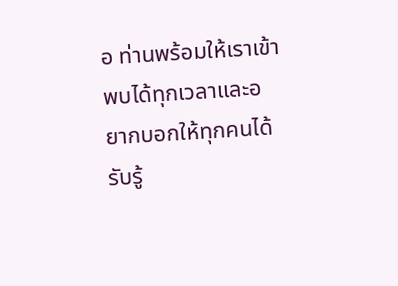อ ท่านพร้อมให้เราเข้าพบได้ทุกเวลาและอยากบอกให้ทุกคนได้รับรู้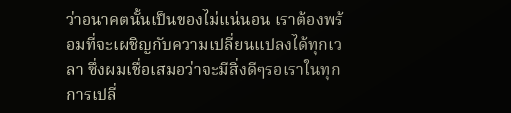ว่าอนาคตนั้นเป็นของไม่แน่นอน เราต้องพร้อมที่จะเผชิญกับความเปลี่ยนแปลงได้ทุกเวลา ซึ่งผมเชื่อเสมอว่าจะมีสิ่งดีๆรอเราในทุกการเปลี่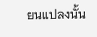ยนแปลงนั้น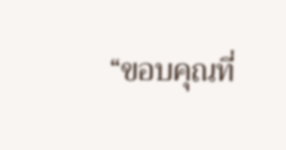“ขอบคุณที่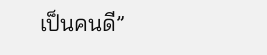เป็นคนดี”